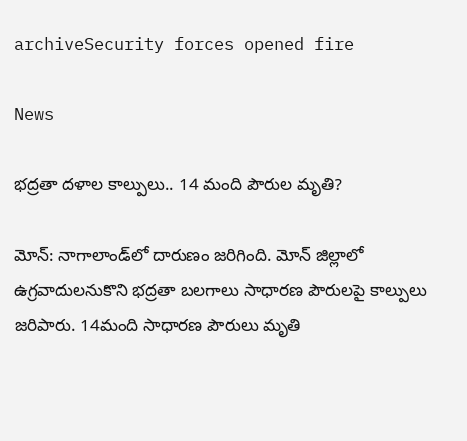archiveSecurity forces opened fire

News

భద్రతా దళాల కాల్పులు.. 14 మంది పౌరుల మృతి?

మోన్‌: నాగాలాండ్‌లో దారుణం జరిగింది. మోన్‌ జిల్లాలో ఉగ్రవాదులనుకొని భద్రతా బలగాలు సాధారణ పౌరులపై కాల్పులు జరిపారు. 14మంది సాధారణ పౌరులు మృతి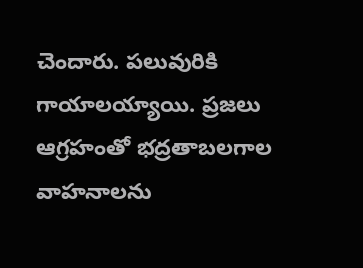చెందారు. పలువురికి గాయాలయ్యాయి. ప్రజలు ఆగ్రహంతో భద్రతాబలగాల వాహనాలను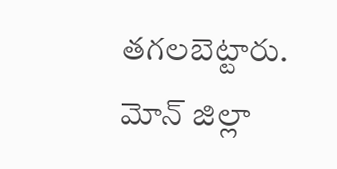తగలబెట్టారు. మోన్‌ జిల్లా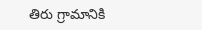తిరు గ్రామానికి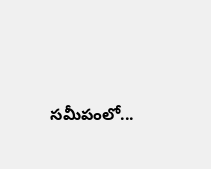సమీపంలో...